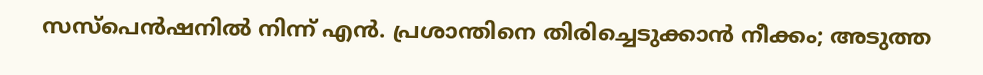സസ്പെൻഷനിൽ നിന്ന് എൻ. പ്രശാന്തിനെ തിരിച്ചെടുക്കാൻ നീക്കം; അടുത്ത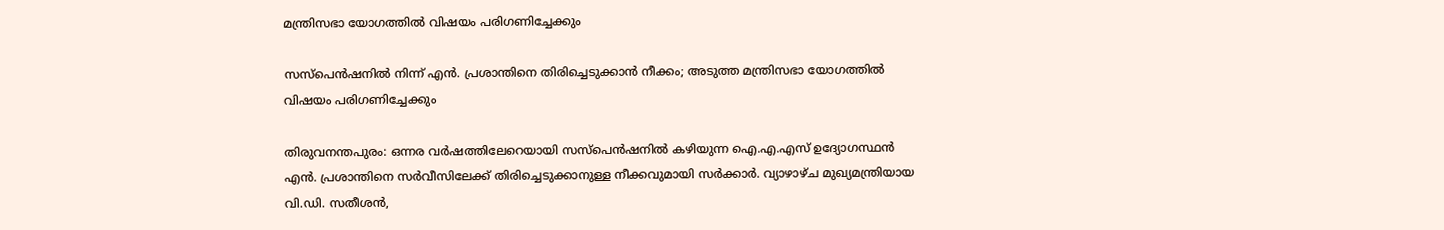മന്ത്രിസഭാ യോഗത്തിൽ വിഷയം പരിഗണിച്ചേക്കും

സസ്പെൻഷനിൽ നിന്ന് എൻ. പ്രശാന്തിനെ തിരിച്ചെടുക്കാൻ നീക്കം; അടുത്ത മന്ത്രിസഭാ യോഗത്തിൽ വിഷയം പരിഗണിച്ചേക്കും

തിരുവനന്തപുരം: ഒന്നര വർഷത്തിലേറെയായി സസ്പെൻഷനിൽ കഴിയുന്ന ഐ.എ.എസ് ഉദ്യോഗസ്ഥൻ എൻ. പ്രശാന്തിനെ സർവീസിലേക്ക് തിരിച്ചെടുക്കാനുള്ള നീക്കവുമായി സർക്കാർ. വ്യാഴാഴ്ച മുഖ്യമന്ത്രിയായ വി.ഡി. സതീശൻ,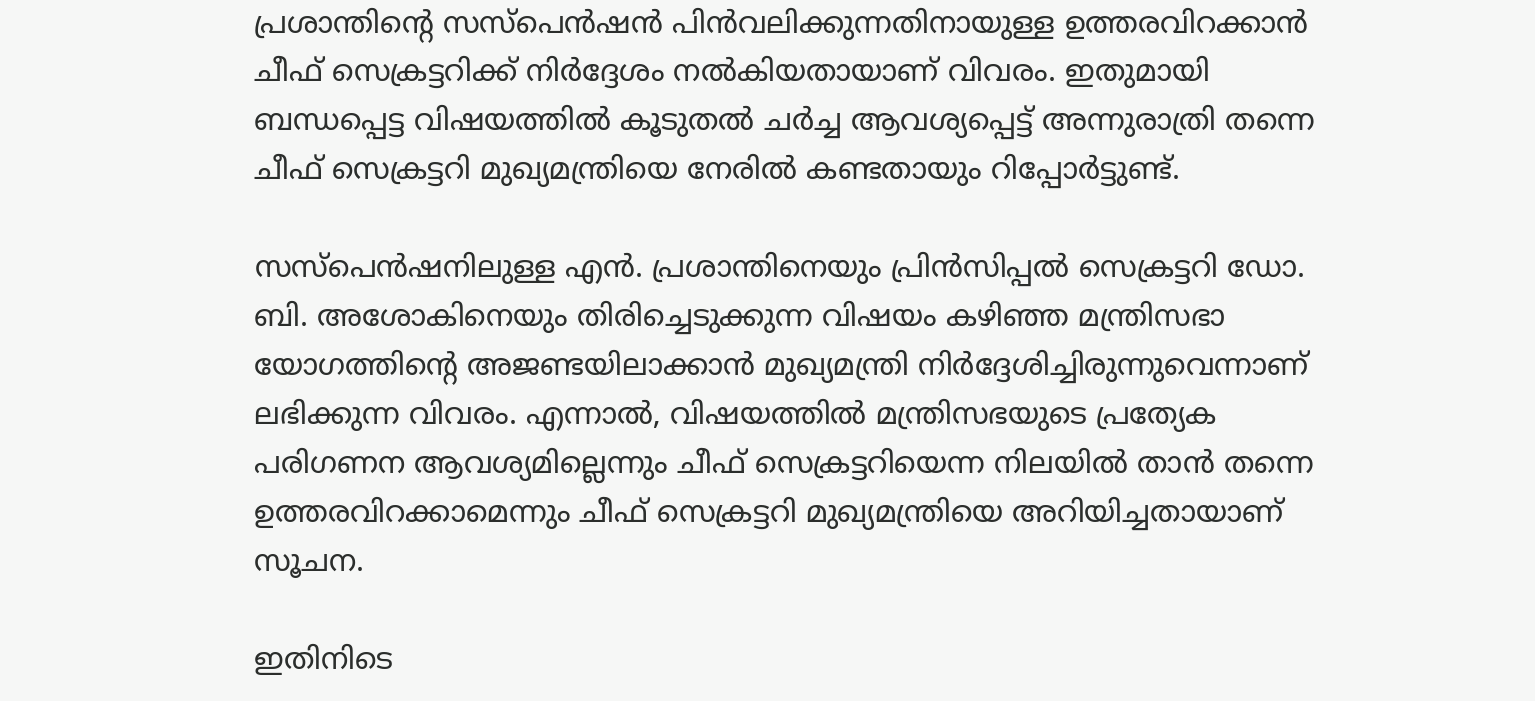പ്രശാന്തിന്റെ സസ്പെൻഷൻ പിൻവലിക്കുന്നതിനായുള്ള ഉത്തരവിറക്കാൻ ചീഫ് സെക്രട്ടറിക്ക് നിർദ്ദേശം നൽകിയതായാണ് വിവരം. ഇതുമായി ബന്ധപ്പെട്ട വിഷയത്തിൽ കൂടുതൽ ചർച്ച ആവശ്യപ്പെട്ട് അന്നുരാത്രി തന്നെ ചീഫ് സെക്രട്ടറി മുഖ്യമന്ത്രിയെ നേരിൽ കണ്ടതായും റിപ്പോർട്ടുണ്ട്.

സസ്പെൻഷനിലുള്ള എൻ. പ്രശാന്തിനെയും പ്രിൻസിപ്പൽ സെക്രട്ടറി ഡോ. ബി. അശോകിനെയും തിരിച്ചെടുക്കുന്ന വിഷയം കഴിഞ്ഞ മന്ത്രിസഭാ യോഗത്തിന്റെ അജണ്ടയിലാക്കാൻ മുഖ്യമന്ത്രി നിർദ്ദേശിച്ചിരുന്നുവെന്നാണ് ലഭിക്കുന്ന വിവരം. എന്നാൽ, വിഷയത്തിൽ മന്ത്രിസഭയുടെ പ്രത്യേക പരിഗണന ആവശ്യമില്ലെന്നും ചീഫ് സെക്രട്ടറിയെന്ന നിലയിൽ താൻ തന്നെ ഉത്തരവിറക്കാമെന്നും ചീഫ് സെക്രട്ടറി മുഖ്യമന്ത്രിയെ അറിയിച്ചതായാണ് സൂചന.

ഇതിനിടെ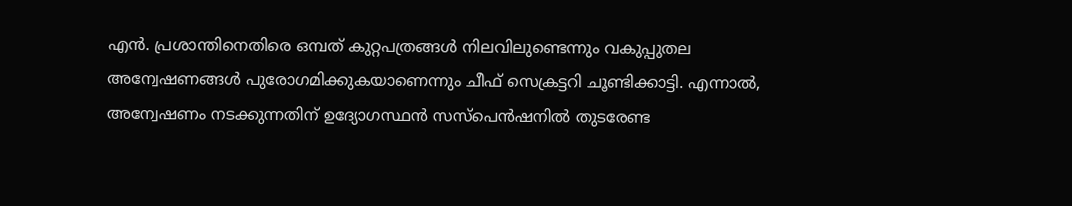എൻ. പ്രശാന്തിനെതിരെ ഒമ്പത് കുറ്റപത്രങ്ങൾ നിലവിലുണ്ടെന്നും വകുപ്പുതല അന്വേഷണങ്ങൾ പുരോഗമിക്കുകയാണെന്നും ചീഫ് സെക്രട്ടറി ചൂണ്ടിക്കാട്ടി. എന്നാൽ, അന്വേഷണം നടക്കുന്നതിന് ഉദ്യോഗസ്ഥൻ സസ്പെൻഷനിൽ തുടരേണ്ട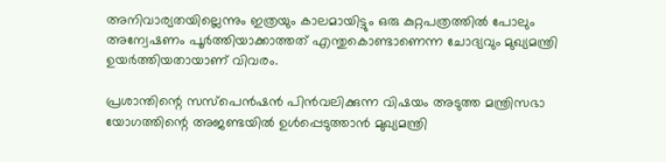അനിവാര്യതയില്ലെന്നും ഇത്രയും കാലമായിട്ടും ഒരു കുറ്റപത്രത്തിൽ പോലും അന്വേഷണം പൂർത്തിയാക്കാത്തത് എന്തുകൊണ്ടാണെന്ന ചോദ്യവും മുഖ്യമന്ത്രി ഉയർത്തിയതായാണ് വിവരം.

പ്രശാന്തിന്റെ സസ്പെൻഷൻ പിൻവലിക്കുന്ന വിഷയം അടുത്ത മന്ത്രിസഭാ യോഗത്തിന്റെ അജണ്ടയിൽ ഉൾപ്പെടുത്താൻ മുഖ്യമന്ത്രി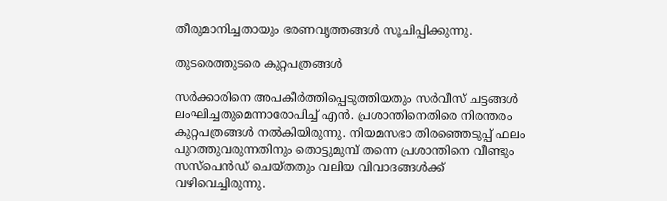തീരുമാനിച്ചതായും ഭരണവൃത്തങ്ങൾ സൂചിപ്പിക്കുന്നു.

തുടരെത്തുടരെ കുറ്റപത്രങ്ങൾ

സർക്കാരിനെ അപകീർത്തിപ്പെടുത്തിയതും സർവീസ് ചട്ടങ്ങൾ ലംഘിച്ചതുമെന്നാരോപിച്ച് എൻ. പ്രശാന്തിനെതിരെ നിരന്തരം കുറ്റപത്രങ്ങൾ നൽകിയിരുന്നു. നിയമസഭാ തിരഞ്ഞെടുപ്പ് ഫലം പുറത്തുവരുന്നതിനും തൊട്ടുമുമ്പ് തന്നെ പ്രശാന്തിനെ വീണ്ടും സസ്പെൻഡ് ചെയ്തതും വലിയ വിവാദങ്ങൾക്ക് വഴിവെച്ചിരുന്നു.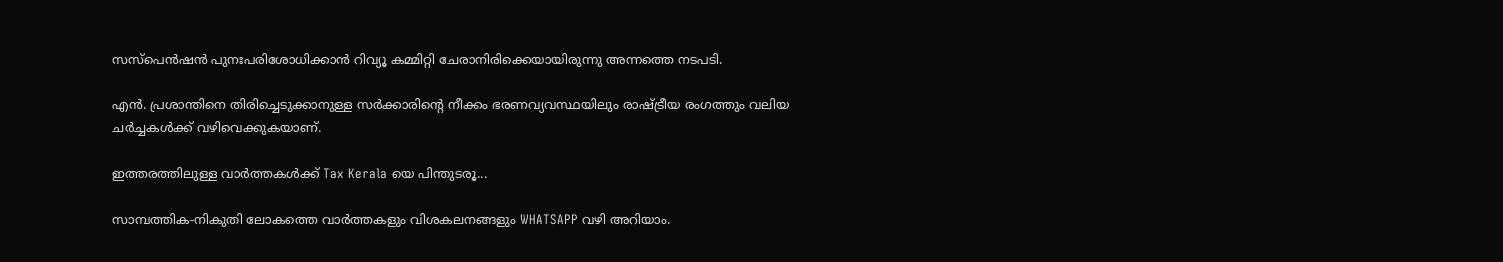സസ്പെൻഷൻ പുനഃപരിശോധിക്കാൻ റിവ്യൂ കമ്മിറ്റി ചേരാനിരിക്കെയായിരുന്നു അന്നത്തെ നടപടി.

എൻ. പ്രശാന്തിനെ തിരിച്ചെടുക്കാനുള്ള സർക്കാരിന്റെ നീക്കം ഭരണവ്യവസ്ഥയിലും രാഷ്ട്രീയ രംഗത്തും വലിയ ചർച്ചകൾക്ക് വഴിവെക്കുകയാണ്.

ഇത്തരത്തിലുള്ള വാർത്തകൾക്ക് Tax Kerala യെ പിന്തുടരൂ...

സാമ്പത്തിക-നികുതി ലോകത്തെ വാർത്തകളും വിശകലനങ്ങളും WHATSAPP വഴി അറിയാം.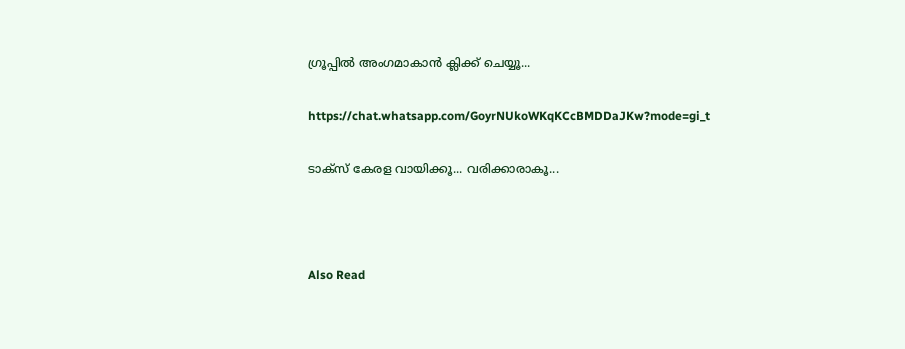ഗ്രൂപ്പിൽ അംഗമാകാൻ ക്ലിക്ക് ചെയ്യൂ...

https://chat.whatsapp.com/GoyrNUkoWKqKCcBMDDaJKw?mode=gi_t

ടാക്സ് കേരള വായിക്കൂ... വരിക്കാരാകൂ...



Also Read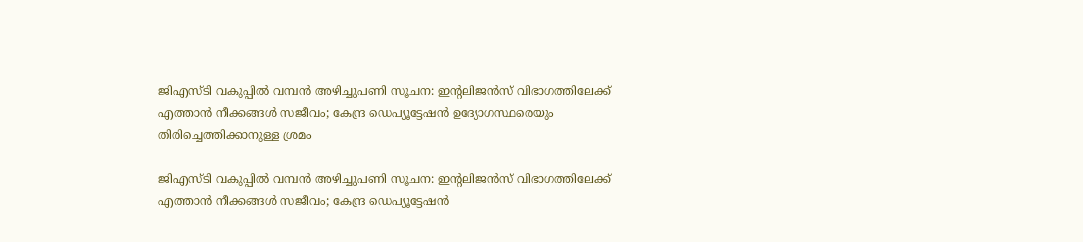ജിഎസ്‌ടി വകുപ്പിൽ വമ്പൻ അഴിച്ചുപണി സൂചന: ഇന്റലിജൻസ് വിഭാഗത്തിലേക്ക് എത്താൻ നീക്കങ്ങൾ സജീവം; കേന്ദ്ര ഡെപ്യൂട്ടേഷൻ ഉദ്യോഗസ്ഥരെയും തിരിച്ചെത്തിക്കാനുള്ള ശ്രമം

ജിഎസ്‌ടി വകുപ്പിൽ വമ്പൻ അഴിച്ചുപണി സൂചന: ഇന്റലിജൻസ് വിഭാഗത്തിലേക്ക് എത്താൻ നീക്കങ്ങൾ സജീവം; കേന്ദ്ര ഡെപ്യൂട്ടേഷൻ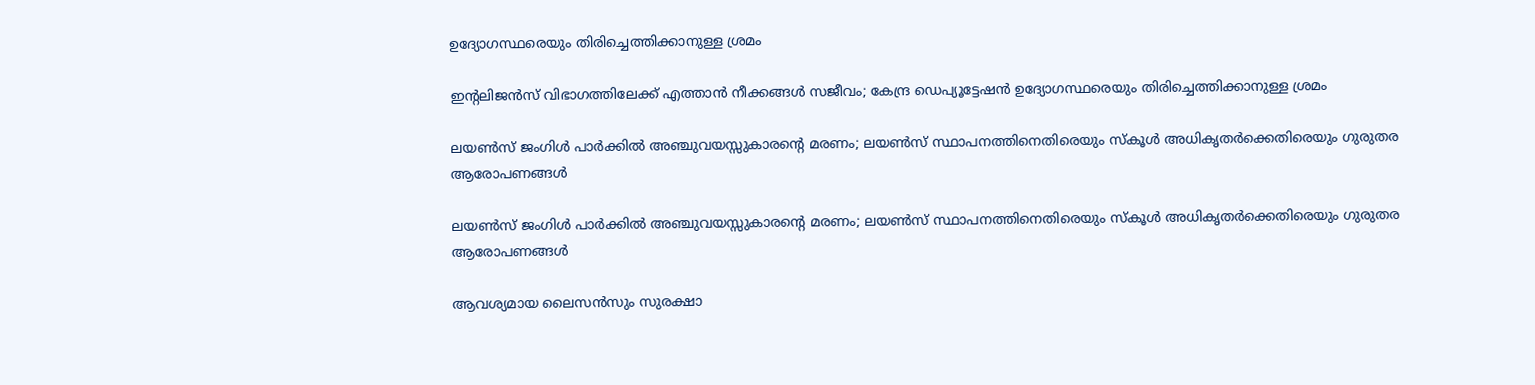ഉദ്യോഗസ്ഥരെയും തിരിച്ചെത്തിക്കാനുള്ള ശ്രമം

ഇന്റലിജൻസ് വിഭാഗത്തിലേക്ക് എത്താൻ നീക്കങ്ങൾ സജീവം; കേന്ദ്ര ഡെപ്യൂട്ടേഷൻ ഉദ്യോഗസ്ഥരെയും തിരിച്ചെത്തിക്കാനുള്ള ശ്രമം

ലയൺസ് ജംഗിൾ പാർക്കിൽ അഞ്ചുവയസ്സുകാരന്റെ മരണം; ലയൺസ് സ്ഥാപനത്തിനെതിരെയും സ്കൂൾ അധികൃതർക്കെതിരെയും ഗുരുതര ആരോപണങ്ങൾ

ലയൺസ് ജംഗിൾ പാർക്കിൽ അഞ്ചുവയസ്സുകാരന്റെ മരണം; ലയൺസ് സ്ഥാപനത്തിനെതിരെയും സ്കൂൾ അധികൃതർക്കെതിരെയും ഗുരുതര ആരോപണങ്ങൾ

ആവശ്യമായ ലൈസൻസും സുരക്ഷാ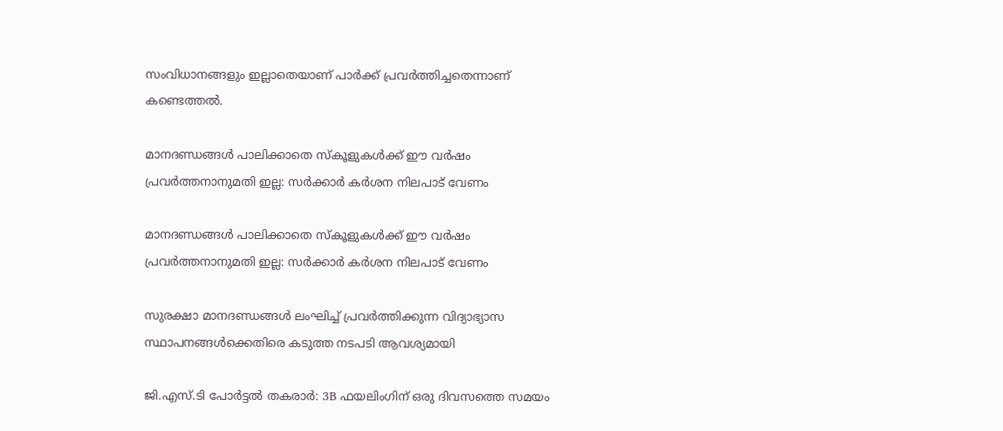സംവിധാനങ്ങളും ഇല്ലാതെയാണ് പാർക്ക് പ്രവർത്തിച്ചതെന്നാണ് കണ്ടെത്തൽ.

മാനദണ്ഡങ്ങൾ പാലിക്കാതെ സ്‌കൂളുകൾക്ക് ഈ വർഷം പ്രവർത്തനാനുമതി ഇല്ല: സർക്കാർ കർശന നിലപാട് വേണം

മാനദണ്ഡങ്ങൾ പാലിക്കാതെ സ്‌കൂളുകൾക്ക് ഈ വർഷം പ്രവർത്തനാനുമതി ഇല്ല: സർക്കാർ കർശന നിലപാട് വേണം

സുരക്ഷാ മാനദണ്ഡങ്ങൾ ലംഘിച്ച് പ്രവർത്തിക്കുന്ന വിദ്യാഭ്യാസ സ്ഥാപനങ്ങൾക്കെതിരെ കടുത്ത നടപടി ആവശ്യമായി

ജി.എസ്.ടി പോർട്ടൽ തകരാർ: 3B ഫയലിംഗിന് ഒരു ദിവസത്തെ സമയം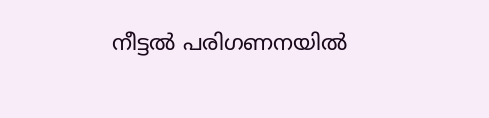നീട്ടൽ പരിഗണനയിൽ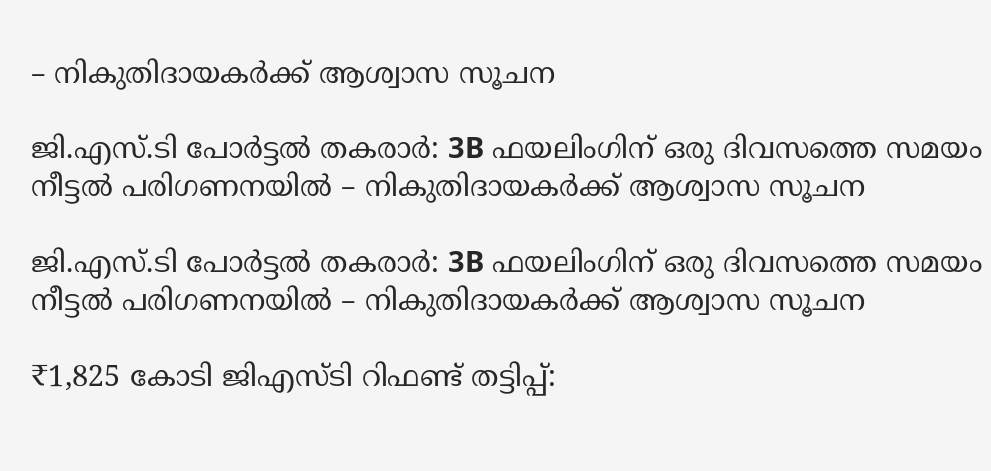– നികുതിദായകർക്ക് ആശ്വാസ സൂചന

ജി.എസ്.ടി പോർട്ടൽ തകരാർ: 3B ഫയലിംഗിന് ഒരു ദിവസത്തെ സമയം നീട്ടൽ പരിഗണനയിൽ – നികുതിദായകർക്ക് ആശ്വാസ സൂചന

ജി.എസ്.ടി പോർട്ടൽ തകരാർ: 3B ഫയലിംഗിന് ഒരു ദിവസത്തെ സമയം നീട്ടൽ പരിഗണനയിൽ – നികുതിദായകർക്ക് ആശ്വാസ സൂചന

₹1,825 കോടി ജിഎസ്ടി റിഫണ്ട് തട്ടിപ്പ്: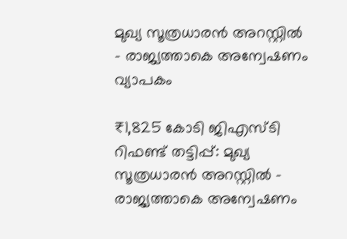മുഖ്യ സൂത്രധാരൻ അറസ്റ്റിൽ – രാജ്യത്താകെ അന്വേഷണം വ്യാപകം

₹1,825 കോടി ജിഎസ്ടി റിഫണ്ട് തട്ടിപ്പ്: മുഖ്യ സൂത്രധാരൻ അറസ്റ്റിൽ – രാജ്യത്താകെ അന്വേഷണം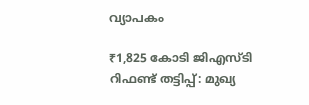വ്യാപകം

₹1,825 കോടി ജിഎസ്ടി റിഫണ്ട് തട്ടിപ്പ്: മുഖ്യ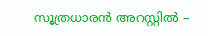സൂത്രധാരൻ അറസ്റ്റിൽ –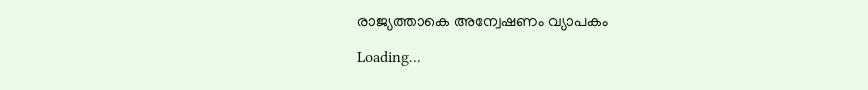രാജ്യത്താകെ അന്വേഷണം വ്യാപകം

Loading...